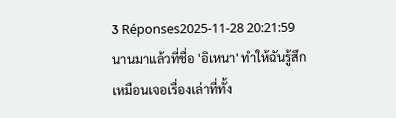3 Réponses2025-11-28 20:21:59
นานมาแล้วที่ชื่อ 'อิเหนา' ทำให้ฉันรู้สึกเหมือนเจอเรื่องเล่าที่ทั้ง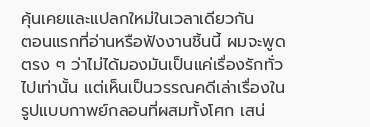คุ้นเคยและแปลกใหม่ในเวลาเดียวกัน
ตอนแรกที่อ่านหรือฟังงานชิ้นนี้ ผมจะพูดตรง ๆ ว่าไม่ได้มองมันเป็นแค่เรื่องรักทั่วไปเท่านั้น แต่เห็นเป็นวรรณคดีเล่าเรื่องในรูปแบบกาพย์กลอนที่ผสมทั้งโศก เสน่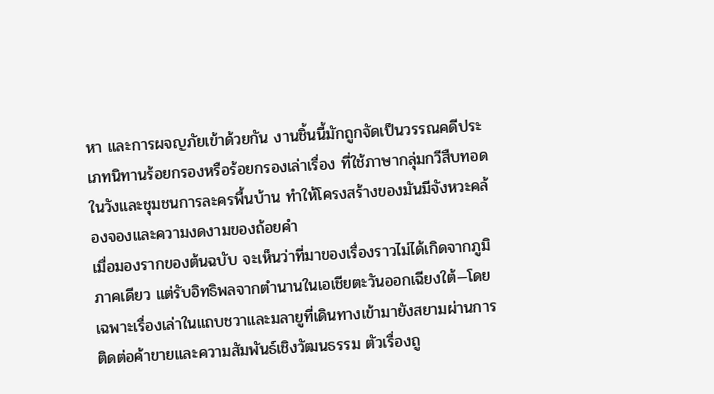หา และการผจญภัยเข้าด้วยกัน งานชิ้นนี้มักถูกจัดเป็นวรรณคดีประเภทนิทานร้อยกรองหรือร้อยกรองเล่าเรื่อง ที่ใช้ภาษากลุ่มกวีสืบทอดในวังและชุมชนการละครพื้นบ้าน ทำให้โครงสร้างของมันมีจังหวะคล้องจองและความงดงามของถ้อยคำ
เมื่อมองรากของต้นฉบับ จะเห็นว่าที่มาของเรื่องราวไม่ได้เกิดจากภูมิภาคเดียว แต่รับอิทธิพลจากตำนานในเอเชียตะวันออกเฉียงใต้—โดยเฉพาะเรื่องเล่าในแถบชวาและมลายูที่เดินทางเข้ามายังสยามผ่านการติดต่อค้าขายและความสัมพันธ์เชิงวัฒนธรรม ตัวเรื่องถู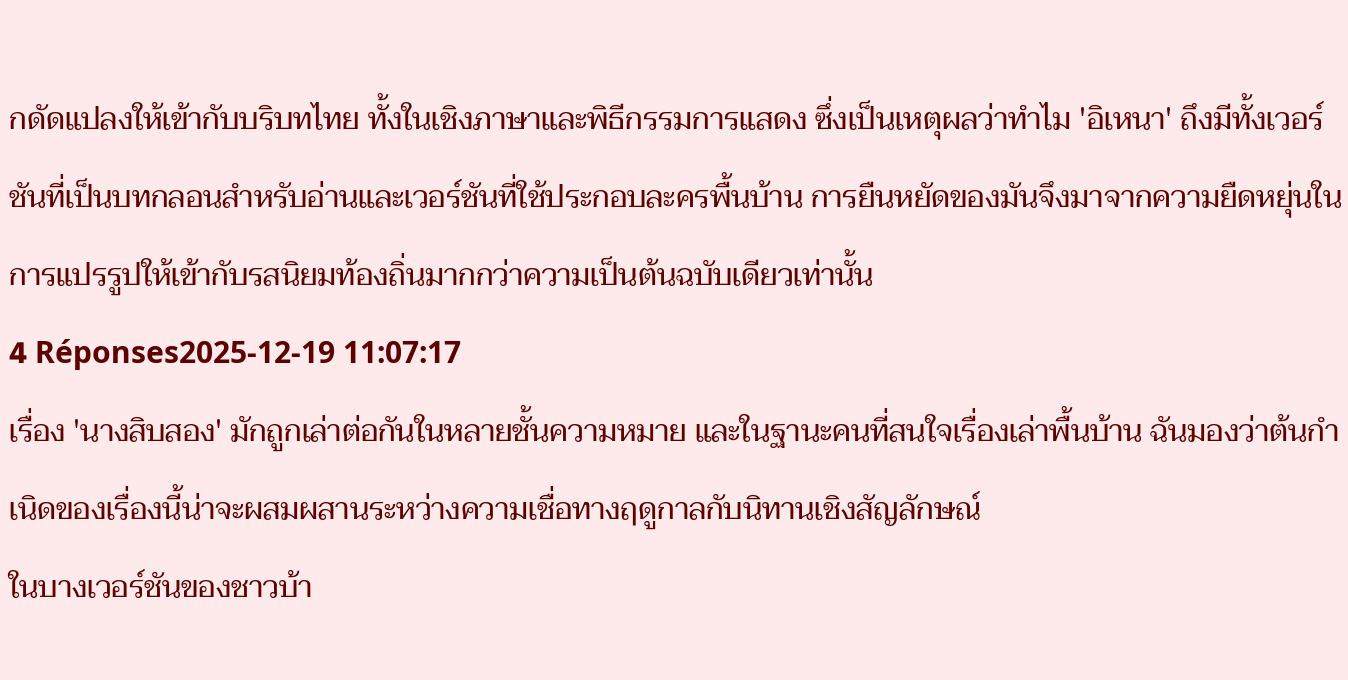กดัดแปลงให้เข้ากับบริบทไทย ทั้งในเชิงภาษาและพิธีกรรมการแสดง ซึ่งเป็นเหตุผลว่าทำไม 'อิเหนา' ถึงมีทั้งเวอร์ชันที่เป็นบทกลอนสำหรับอ่านและเวอร์ชันที่ใช้ประกอบละครพื้นบ้าน การยืนหยัดของมันจึงมาจากความยืดหยุ่นในการแปรรูปให้เข้ากับรสนิยมท้องถิ่นมากกว่าความเป็นต้นฉบับเดียวเท่านั้น
4 Réponses2025-12-19 11:07:17
เรื่อง 'นางสิบสอง' มักถูกเล่าต่อกันในหลายชั้นความหมาย และในฐานะคนที่สนใจเรื่องเล่าพื้นบ้าน ฉันมองว่าต้นกำเนิดของเรื่องนี้น่าจะผสมผสานระหว่างความเชื่อทางฤดูกาลกับนิทานเชิงสัญลักษณ์
ในบางเวอร์ชันของชาวบ้า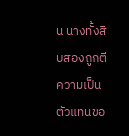น นางทั้งสิบสองถูกตีความเป็นตัวแทนขอ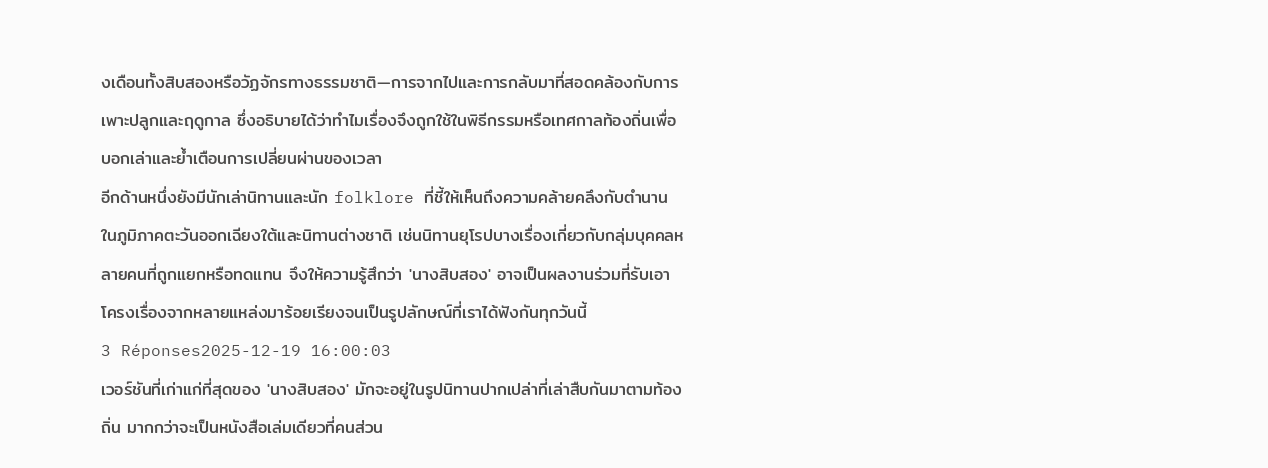งเดือนทั้งสิบสองหรือวัฏจักรทางธรรมชาติ—การจากไปและการกลับมาที่สอดคล้องกับการเพาะปลูกและฤดูกาล ซึ่งอธิบายได้ว่าทำไมเรื่องจึงถูกใช้ในพิธีกรรมหรือเทศกาลท้องถิ่นเพื่อบอกเล่าและย้ำเตือนการเปลี่ยนผ่านของเวลา
อีกด้านหนึ่งยังมีนักเล่านิทานและนัก folklore ที่ชี้ให้เห็นถึงความคล้ายคลึงกับตำนานในภูมิภาคตะวันออกเฉียงใต้และนิทานต่างชาติ เช่นนิทานยุโรปบางเรื่องเกี่ยวกับกลุ่มบุคคลหลายคนที่ถูกแยกหรือทดแทน จึงให้ความรู้สึกว่า 'นางสิบสอง' อาจเป็นผลงานร่วมที่รับเอาโครงเรื่องจากหลายแหล่งมาร้อยเรียงจนเป็นรูปลักษณ์ที่เราได้ฟังกันทุกวันนี้
3 Réponses2025-12-19 16:00:03
เวอร์ชันที่เก่าแก่ที่สุดของ 'นางสิบสอง' มักจะอยู่ในรูปนิทานปากเปล่าที่เล่าสืบกันมาตามท้องถิ่น มากกว่าจะเป็นหนังสือเล่มเดียวที่คนส่วน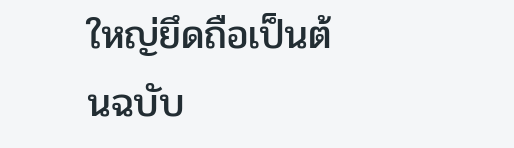ใหญ่ยึดถือเป็นต้นฉบับ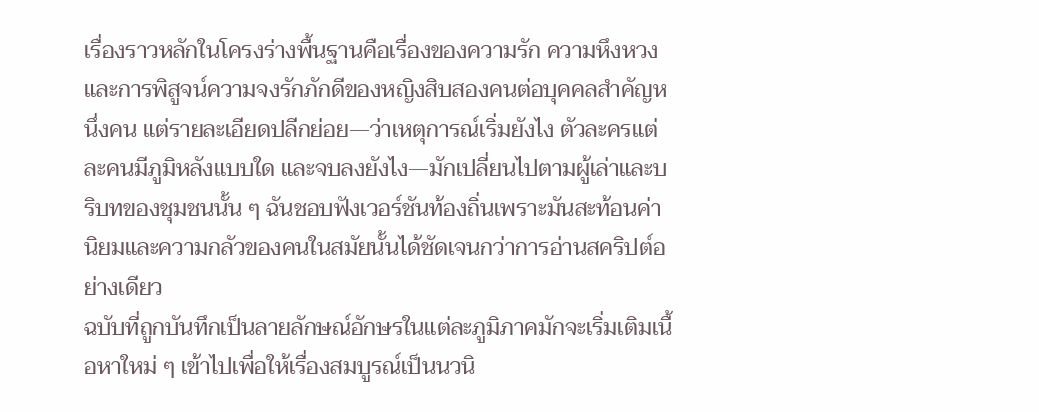เรื่องราวหลักในโครงร่างพื้นฐานคือเรื่องของความรัก ความหึงหวง และการพิสูจน์ความจงรักภักดีของหญิงสิบสองคนต่อบุคคลสำคัญหนึ่งคน แต่รายละเอียดปลีกย่อย—ว่าเหตุการณ์เริ่มยังไง ตัวละครแต่ละคนมีภูมิหลังแบบใด และจบลงยังไง—มักเปลี่ยนไปตามผู้เล่าและบริบทของชุมชนนั้น ๆ ฉันชอบฟังเวอร์ชันท้องถิ่นเพราะมันสะท้อนค่านิยมและความกลัวของคนในสมัยนั้นได้ชัดเจนกว่าการอ่านสคริปต์อย่างเดียว
ฉบับที่ถูกบันทึกเป็นลายลักษณ์อักษรในแต่ละภูมิภาคมักจะเริ่มเติมเนื้อหาใหม่ ๆ เข้าไปเพื่อให้เรื่องสมบูรณ์เป็นนวนิ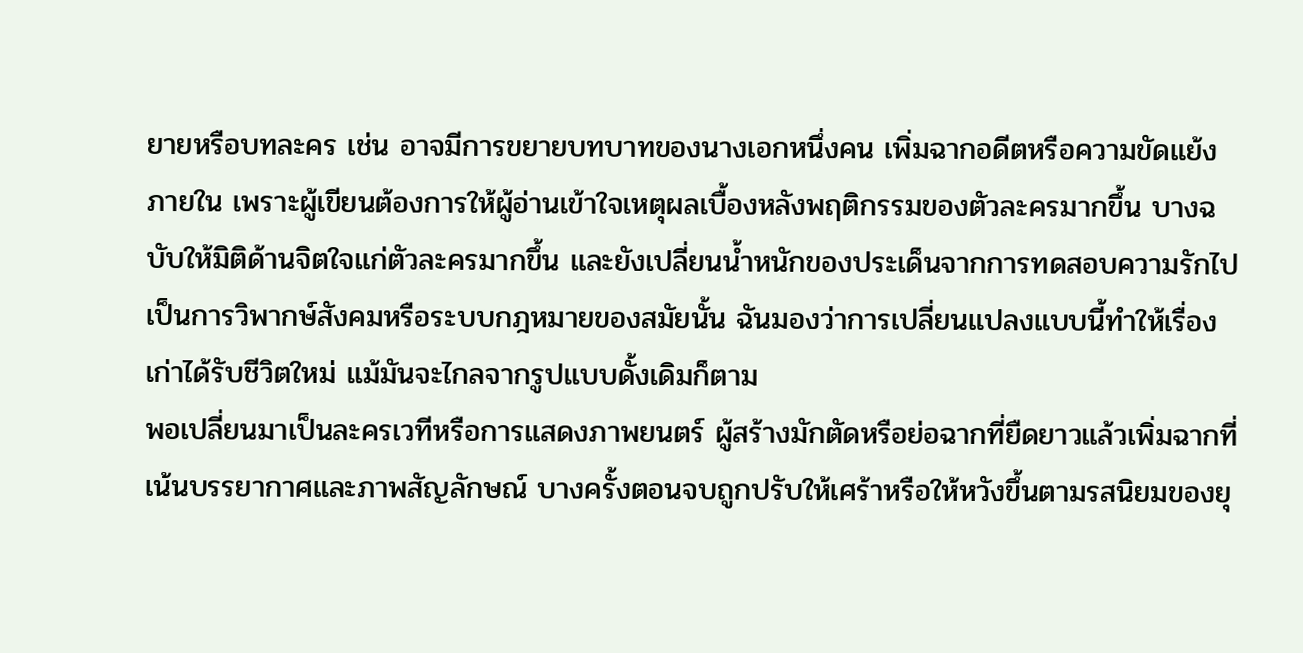ยายหรือบทละคร เช่น อาจมีการขยายบทบาทของนางเอกหนึ่งคน เพิ่มฉากอดีตหรือความขัดแย้งภายใน เพราะผู้เขียนต้องการให้ผู้อ่านเข้าใจเหตุผลเบื้องหลังพฤติกรรมของตัวละครมากขึ้น บางฉบับให้มิติด้านจิตใจแก่ตัวละครมากขึ้น และยังเปลี่ยนน้ำหนักของประเด็นจากการทดสอบความรักไปเป็นการวิพากษ์สังคมหรือระบบกฎหมายของสมัยนั้น ฉันมองว่าการเปลี่ยนแปลงแบบนี้ทำให้เรื่องเก่าได้รับชีวิตใหม่ แม้มันจะไกลจากรูปแบบดั้งเดิมก็ตาม
พอเปลี่ยนมาเป็นละครเวทีหรือการแสดงภาพยนตร์ ผู้สร้างมักตัดหรือย่อฉากที่ยืดยาวแล้วเพิ่มฉากที่เน้นบรรยากาศและภาพสัญลักษณ์ บางครั้งตอนจบถูกปรับให้เศร้าหรือให้หวังขึ้นตามรสนิยมของยุ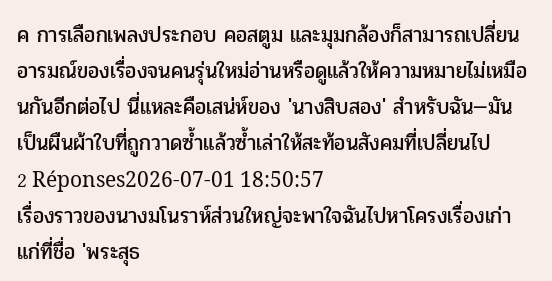ค การเลือกเพลงประกอบ คอสตูม และมุมกล้องก็สามารถเปลี่ยนอารมณ์ของเรื่องจนคนรุ่นใหม่อ่านหรือดูแล้วให้ความหมายไม่เหมือนกันอีกต่อไป นี่แหละคือเสน่ห์ของ 'นางสิบสอง' สำหรับฉัน—มันเป็นผืนผ้าใบที่ถูกวาดซ้ำแล้วซ้ำเล่าให้สะท้อนสังคมที่เปลี่ยนไป
2 Réponses2026-07-01 18:50:57
เรื่องราวของนางมโนราห์ส่วนใหญ่จะพาใจฉันไปหาโครงเรื่องเก่าแก่ที่ชื่อ 'พระสุธ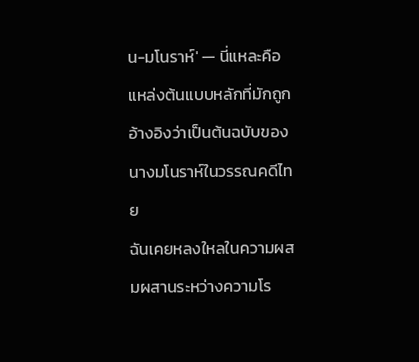น-มโนราห์' — นี่แหละคือแหล่งต้นแบบหลักที่มักถูกอ้างอิงว่าเป็นต้นฉบับของนางมโนราห์ในวรรณคดีไทย
ฉันเคยหลงใหลในความผสมผสานระหว่างความโร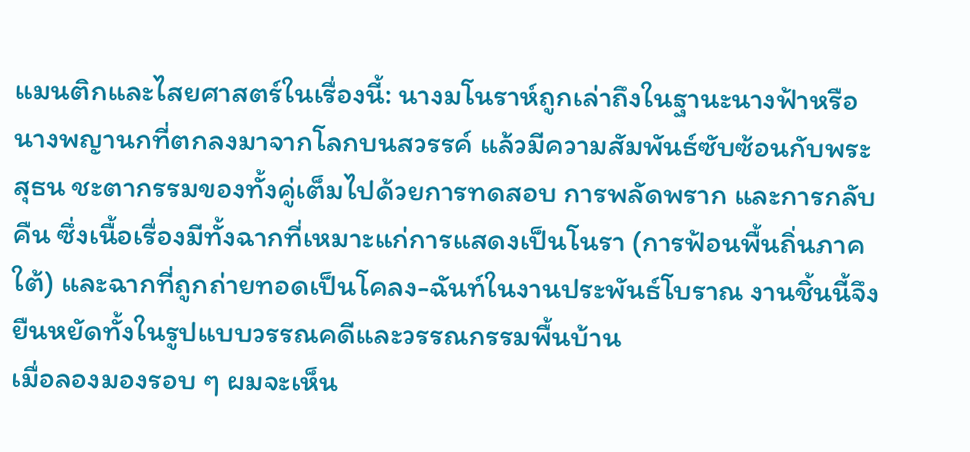แมนติกและไสยศาสตร์ในเรื่องนี้: นางมโนราห์ถูกเล่าถึงในฐานะนางฟ้าหรือนางพญานกที่ตกลงมาจากโลกบนสวรรค์ แล้วมีความสัมพันธ์ซับซ้อนกับพระสุธน ชะตากรรมของทั้งคู่เต็มไปด้วยการทดสอบ การพลัดพราก และการกลับคืน ซึ่งเนื้อเรื่องมีทั้งฉากที่เหมาะแก่การแสดงเป็นโนรา (การฟ้อนพื้นถิ่นภาคใต้) และฉากที่ถูกถ่ายทอดเป็นโคลง-ฉันท์ในงานประพันธ์โบราณ งานชิ้นนี้จึงยืนหยัดทั้งในรูปแบบวรรณคดีและวรรณกรรมพื้นบ้าน
เมื่อลองมองรอบ ๆ ผมจะเห็น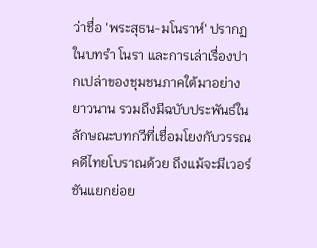ว่าชื่อ 'พระสุธน-มโนราห์' ปรากฏในบทรำ โนรา และการเล่าเรื่องปากเปล่าของชุมชนภาคใต้มาอย่างยาวนาน รวมถึงมีฉบับประพันธ์ในลักษณะบทกวีที่เชื่อมโยงกับวรรณคดีไทยโบราณด้วย ถึงแม้จะมีเวอร์ชันแยกย่อย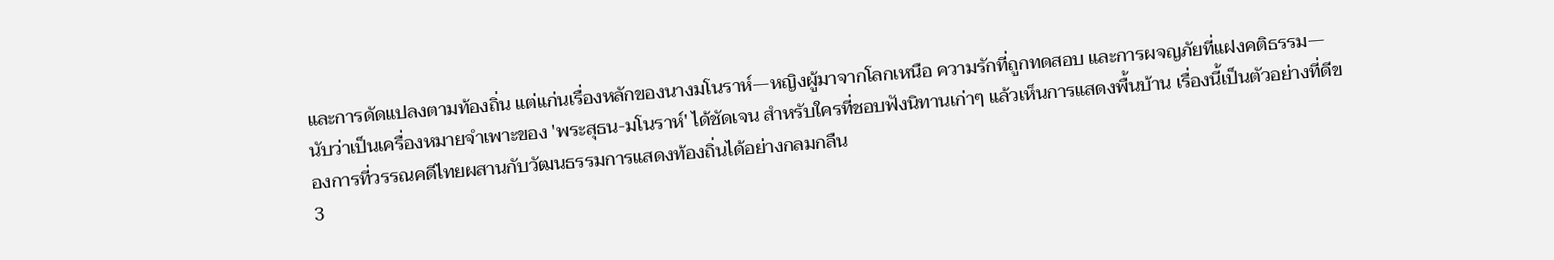และการดัดแปลงตามท้องถิ่น แต่แก่นเรื่องหลักของนางมโนราห์—หญิงผู้มาจากโลกเหนือ ความรักที่ถูกทดสอบ และการผจญภัยที่แฝงคติธรรม—นับว่าเป็นเครื่องหมายจำเพาะของ 'พระสุธน-มโนราห์' ได้ชัดเจน สำหรับใครที่ชอบฟังนิทานเก่าๆ แล้วเห็นการแสดงพื้นบ้าน เรื่องนี้เป็นตัวอย่างที่ดีของการที่วรรณคดีไทยผสานกับวัฒนธรรมการแสดงท้องถิ่นได้อย่างกลมกลืน
3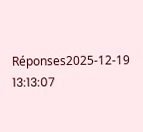Réponses2025-12-19 13:13:07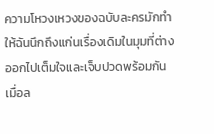ความโหวงเหวงของฉบับละครมักทำให้ฉันนึกถึงแก่นเรื่องเดิมในมุมที่ต่างออกไปเต็มใจและเจ็บปวดพร้อมกัน
เมื่อล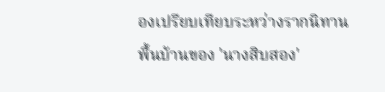องเปรียบเทียบระหว่างรากนิทานพื้นบ้านของ 'นางสิบสอง'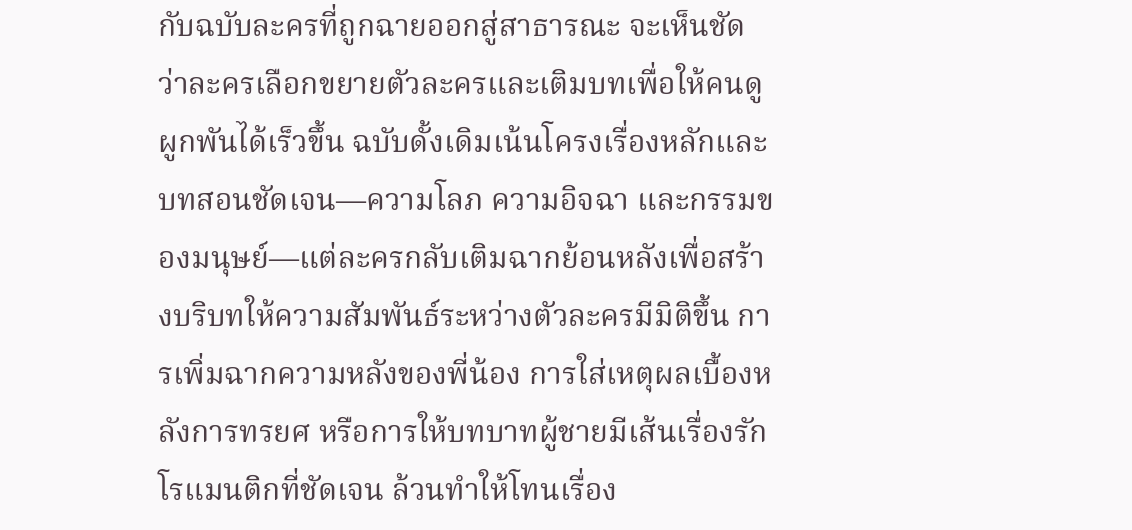กับฉบับละครที่ถูกฉายออกสู่สาธารณะ จะเห็นชัดว่าละครเลือกขยายตัวละครและเติมบทเพื่อให้คนดูผูกพันได้เร็วขึ้น ฉบับดั้งเดิมเน้นโครงเรื่องหลักและบทสอนชัดเจน—ความโลภ ความอิจฉา และกรรมของมนุษย์—แต่ละครกลับเติมฉากย้อนหลังเพื่อสร้างบริบทให้ความสัมพันธ์ระหว่างตัวละครมีมิติขึ้น การเพิ่มฉากความหลังของพี่น้อง การใส่เหตุผลเบื้องหลังการทรยศ หรือการให้บทบาทผู้ชายมีเส้นเรื่องรักโรแมนติกที่ชัดเจน ล้วนทำให้โทนเรื่อง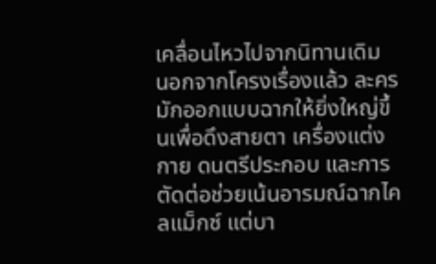เคลื่อนไหวไปจากนิทานเดิม
นอกจากโครงเรื่องแล้ว ละครมักออกแบบฉากให้ยิ่งใหญ่ขึ้นเพื่อดึงสายตา เครื่องแต่งกาย ดนตรีประกอบ และการตัดต่อช่วยเน้นอารมณ์ฉากไคลแม็กซ์ แต่บา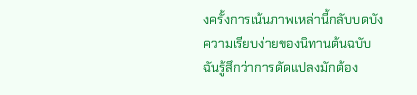งครั้งการเน้นภาพเหล่านี้กลับบดบังความเรียบง่ายของนิทานต้นฉบับ ฉันรู้สึกว่าการดัดแปลงมักต้อง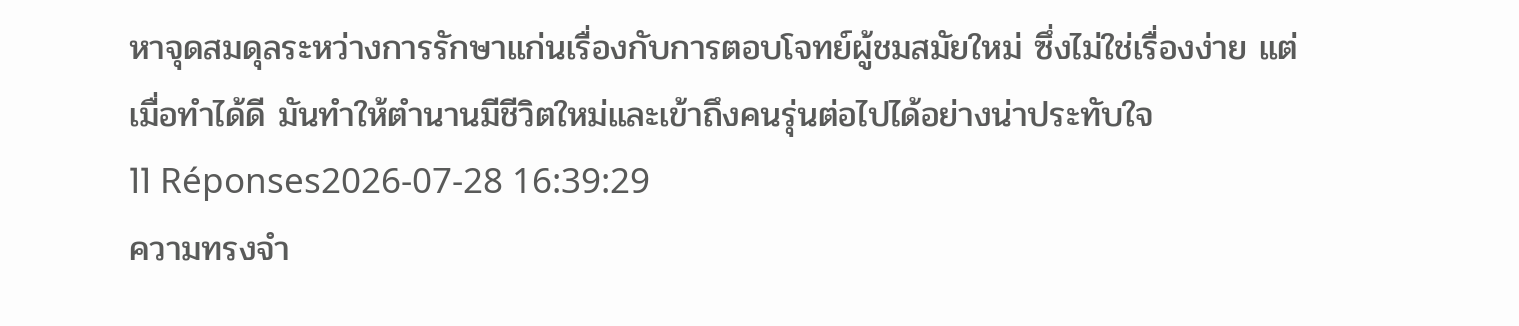หาจุดสมดุลระหว่างการรักษาแก่นเรื่องกับการตอบโจทย์ผู้ชมสมัยใหม่ ซึ่งไม่ใช่เรื่องง่าย แต่เมื่อทำได้ดี มันทำให้ตำนานมีชีวิตใหม่และเข้าถึงคนรุ่นต่อไปได้อย่างน่าประทับใจ
11 Réponses2026-07-28 16:39:29
ความทรงจำ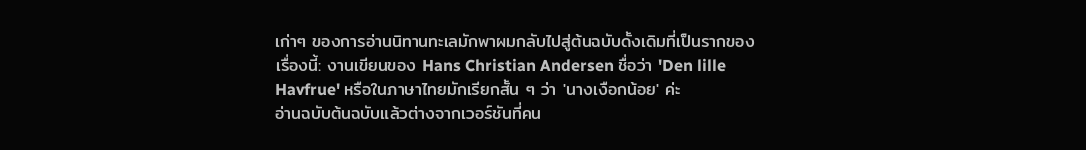เก่าๆ ของการอ่านนิทานทะเลมักพาผมกลับไปสู่ต้นฉบับดั้งเดิมที่เป็นรากของเรื่องนี้: งานเขียนของ Hans Christian Andersen ชื่อว่า 'Den lille Havfrue' หรือในภาษาไทยมักเรียกสั้น ๆ ว่า 'นางเงือกน้อย' ค่ะ
อ่านฉบับต้นฉบับแล้วต่างจากเวอร์ชันที่คน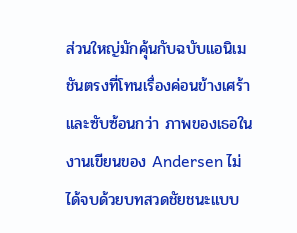ส่วนใหญ่มักคุ้นกับฉบับแอนิเมชันตรงที่โทนเรื่องค่อนข้างเศร้าและซับซ้อนกว่า ภาพของเธอในงานเขียนของ Andersen ไม่ได้จบด้วยบทสวดชัยชนะแบบ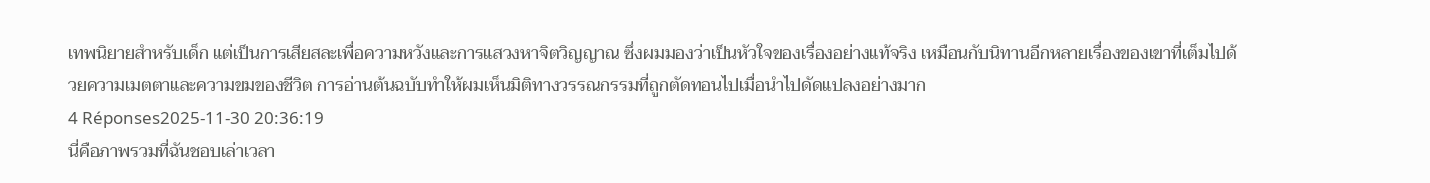เทพนิยายสำหรับเด็ก แต่เป็นการเสียสละเพื่อความหวังและการแสวงหาจิตวิญญาณ ซึ่งผมมองว่าเป็นหัวใจของเรื่องอย่างแท้จริง เหมือนกับนิทานอีกหลายเรื่องของเขาที่เต็มไปด้วยความเมตตาและความขมของชีวิต การอ่านต้นฉบับทำให้ผมเห็นมิติทางวรรณกรรมที่ถูกตัดทอนไปเมื่อนำไปดัดแปลงอย่างมาก
4 Réponses2025-11-30 20:36:19
นี่คือภาพรวมที่ฉันชอบเล่าเวลา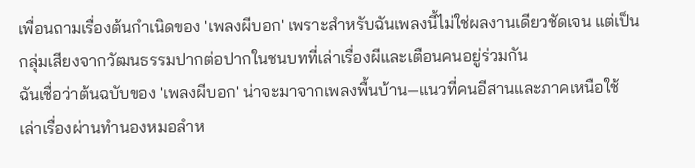เพื่อนถามเรื่องต้นกำเนิดของ 'เพลงผีบอก' เพราะสำหรับฉันเพลงนี้ไม่ใช่ผลงานเดียวชัดเจน แต่เป็นกลุ่มเสียงจากวัฒนธรรมปากต่อปากในชนบทที่เล่าเรื่องผีและเตือนคนอยู่ร่วมกัน
ฉันเชื่อว่าต้นฉบับของ 'เพลงผีบอก' น่าจะมาจากเพลงพื้นบ้าน—แนวที่คนอีสานและภาคเหนือใช้เล่าเรื่องผ่านทำนองหมอลำห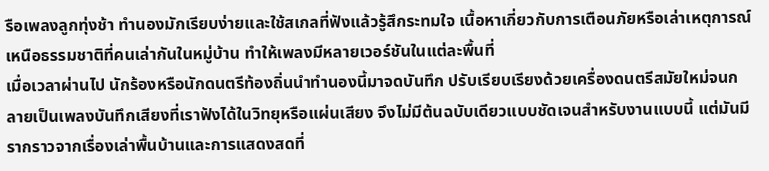รือเพลงลูกทุ่งช้า ทำนองมักเรียบง่ายและใช้สเกลที่ฟังแล้วรู้สึกระทมใจ เนื้อหาเกี่ยวกับการเตือนภัยหรือเล่าเหตุการณ์เหนือธรรมชาติที่คนเล่ากันในหมู่บ้าน ทำให้เพลงมีหลายเวอร์ชันในแต่ละพื้นที่
เมื่อเวลาผ่านไป นักร้องหรือนักดนตรีท้องถิ่นนำทำนองนี้มาจดบันทึก ปรับเรียบเรียงด้วยเครื่องดนตรีสมัยใหม่จนกลายเป็นเพลงบันทึกเสียงที่เราฟังได้ในวิทยุหรือแผ่นเสียง จึงไม่มีต้นฉบับเดียวแบบชัดเจนสำหรับงานแบบนี้ แต่มันมีรากราวจากเรื่องเล่าพื้นบ้านและการแสดงสดที่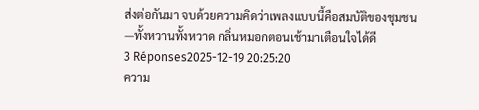ส่งต่อกันมา จบด้วยความคิดว่าเพลงแบบนี้คือสมบัติของชุมชน—ทั้งหวานทั้งหวาด กลิ่นหมอกตอนเช้ามาเตือนใจได้ดี
3 Réponses2025-12-19 20:25:20
ความ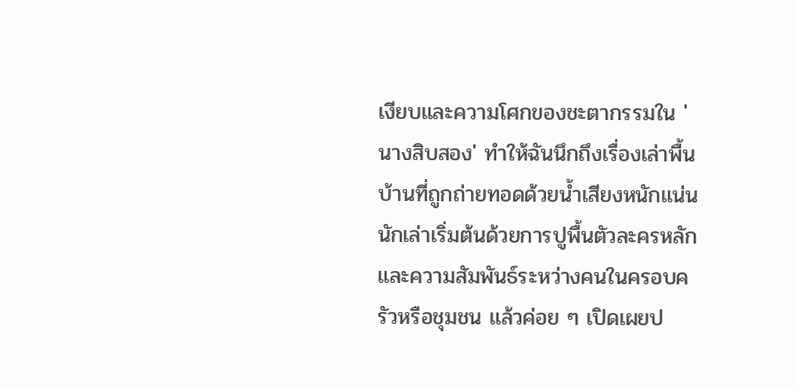เงียบและความโศกของชะตากรรมใน 'นางสิบสอง' ทำให้ฉันนึกถึงเรื่องเล่าพื้นบ้านที่ถูกถ่ายทอดด้วยน้ำเสียงหนักแน่น นักเล่าเริ่มต้นด้วยการปูพื้นตัวละครหลักและความสัมพันธ์ระหว่างคนในครอบครัวหรือชุมชน แล้วค่อย ๆ เปิดเผยป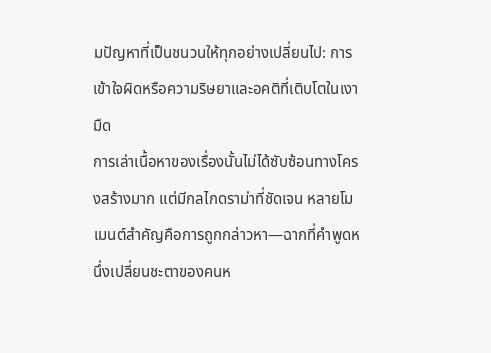มปัญหาที่เป็นชนวนให้ทุกอย่างเปลี่ยนไป: การเข้าใจผิดหรือความริษยาและอคติที่เติบโตในเงามืด
การเล่าเนื้อหาของเรื่องนั้นไม่ได้ซับซ้อนทางโครงสร้างมาก แต่มีกลไกดราม่าที่ชัดเจน หลายโมเมนต์สำคัญคือการถูกกล่าวหา—ฉากที่คำพูดหนึ่งเปลี่ยนชะตาของคนห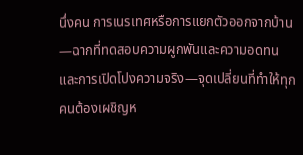นึ่งคน การเนรเทศหรือการแยกตัวออกจากบ้าน—ฉากที่ทดสอบความผูกพันและความอดทน และการเปิดโปงความจริง—จุดเปลี่ยนที่ทำให้ทุกคนต้องเผชิญห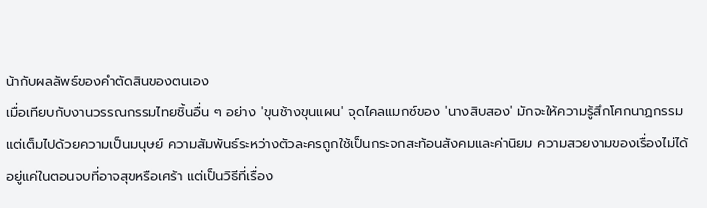น้ากับผลลัพธ์ของคำตัดสินของตนเอง
เมื่อเทียบกับงานวรรณกรรมไทยชิ้นอื่น ๆ อย่าง 'ขุนช้างขุนแผน' จุดไคลแมกซ์ของ 'นางสิบสอง' มักจะให้ความรู้สึกโศกนาฏกรรมแต่เต็มไปด้วยความเป็นมนุษย์ ความสัมพันธ์ระหว่างตัวละครถูกใช้เป็นกระจกสะท้อนสังคมและค่านิยม ความสวยงามของเรื่องไม่ได้อยู่แค่ในตอนจบที่อาจสุขหรือเศร้า แต่เป็นวิธีที่เรื่อง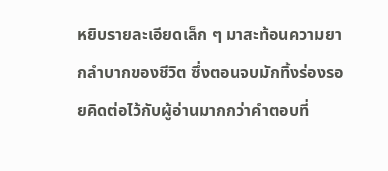หยิบรายละเอียดเล็ก ๆ มาสะท้อนความยากลำบากของชีวิต ซึ่งตอนจบมักทิ้งร่องรอยคิดต่อไว้กับผู้อ่านมากกว่าคำตอบที่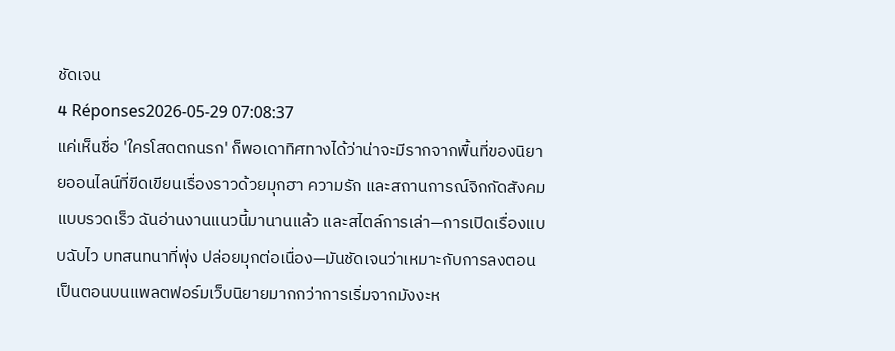ชัดเจน
4 Réponses2026-05-29 07:08:37
แค่เห็นชื่อ 'ใครโสดตกนรก' ก็พอเดาทิศทางได้ว่าน่าจะมีรากจากพื้นที่ของนิยายออนไลน์ที่ขีดเขียนเรื่องราวด้วยมุกฮา ความรัก และสถานการณ์จิกกัดสังคมแบบรวดเร็ว ฉันอ่านงานแนวนี้มานานแล้ว และสไตล์การเล่า—การเปิดเรื่องแบบฉับไว บทสนทนาที่พุ่ง ปล่อยมุกต่อเนื่อง—มันชัดเจนว่าเหมาะกับการลงตอนเป็นตอนบนแพลตฟอร์มเว็บนิยายมากกว่าการเริ่มจากมังงะห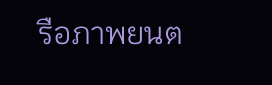รือภาพยนต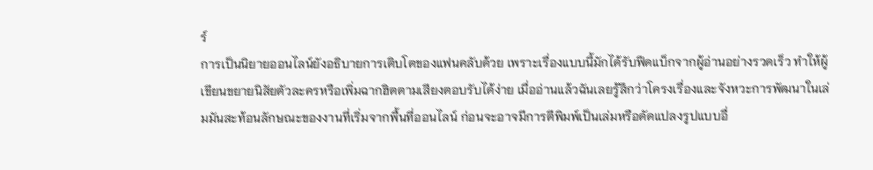ร์
การเป็นนิยายออนไลน์ยังอธิบายการเติบโตของแฟนคลับด้วย เพราะเรื่องแบบนี้มักได้รับฟีดแบ็กจากผู้อ่านอย่างรวดเร็ว ทำให้ผู้เขียนขยายนิสัยตัวละครหรือเพิ่มฉากฮิตตามเสียงตอบรับได้ง่าย เมื่ออ่านแล้วฉันเลยรู้สึกว่าโครงเรื่องและจังหวะการพัฒนาในเล่มมันสะท้อนลักษณะของงานที่เริ่มจากพื้นที่ออนไลน์ ก่อนจะอาจมีการตีพิมพ์เป็นเล่มหรือดัดแปลงรูปแบบอื่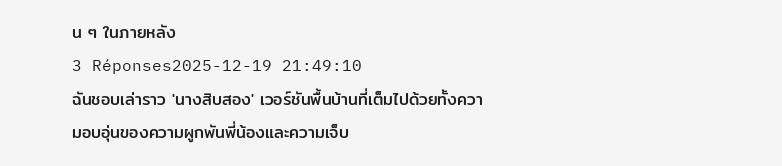น ๆ ในภายหลัง
3 Réponses2025-12-19 21:49:10
ฉันชอบเล่าราว 'นางสิบสอง' เวอร์ชันพื้นบ้านที่เต็มไปด้วยทั้งความอบอุ่นของความผูกพันพี่น้องและความเจ็บ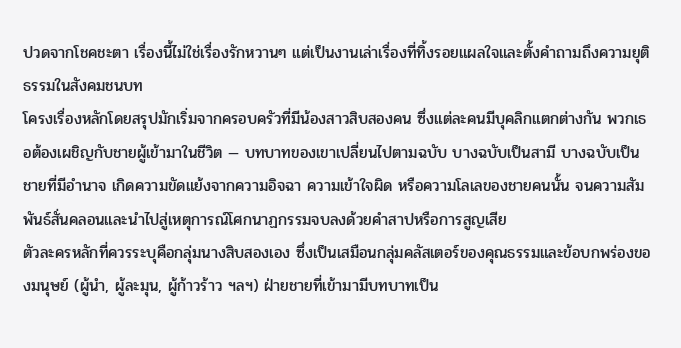ปวดจากโชคชะตา เรื่องนี้ไม่ใช่เรื่องรักหวานๆ แต่เป็นงานเล่าเรื่องที่ทิ้งรอยแผลใจและตั้งคำถามถึงความยุติธรรมในสังคมชนบท
โครงเรื่องหลักโดยสรุปมักเริ่มจากครอบครัวที่มีน้องสาวสิบสองคน ซึ่งแต่ละคนมีบุคลิกแตกต่างกัน พวกเธอต้องเผชิญกับชายผู้เข้ามาในชีวิต — บทบาทของเขาเปลี่ยนไปตามฉบับ บางฉบับเป็นสามี บางฉบับเป็นชายที่มีอำนาจ เกิดความขัดแย้งจากความอิจฉา ความเข้าใจผิด หรือความโลเลของชายคนนั้น จนความสัมพันธ์สั่นคลอนและนำไปสู่เหตุการณ์โศกนาฏกรรมจบลงด้วยคำสาปหรือการสูญเสีย
ตัวละครหลักที่ควรระบุคือกลุ่มนางสิบสองเอง ซึ่งเป็นเสมือนกลุ่มคลัสเตอร์ของคุณธรรมและข้อบกพร่องของมนุษย์ (ผู้นำ, ผู้ละมุน, ผู้ก้าวร้าว ฯลฯ) ฝ่ายชายที่เข้ามามีบทบาทเป็น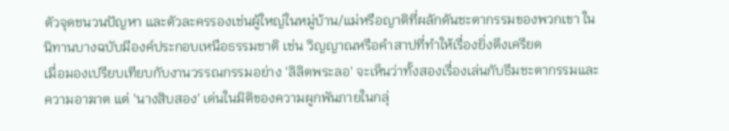ตัวจุดชนวนปัญหา และตัวละครรองเช่นผู้ใหญ่ในหมู่บ้าน/แม่หรือญาติที่ผลักดันชะตากรรมของพวกเขา ในนิทานบางฉบับมีองค์ประกอบเหนือธรรมชาติ เช่น วิญญาณหรือคำสาปที่ทำให้เรื่องยิ่งตึงเครียด
เมื่อมองเปรียบเทียบกับงานวรรณกรรมอย่าง 'ลิลิตพระลอ' จะเห็นว่าทั้งสองเรื่องเล่นกับธีมชะตากรรมและความอาฆาต แต่ 'นางสิบสอง' เด่นในมิติของความผูกพันภายในกลุ่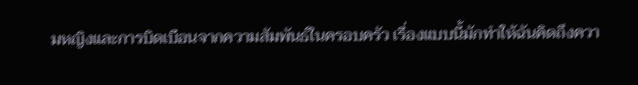มหญิงและการบิดเบือนจากความสัมพันธ์ในครอบครัว เรื่องแบบนี้มักทำให้ฉันคิดถึงควา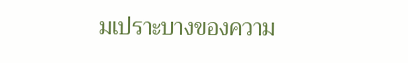มเปราะบางของความ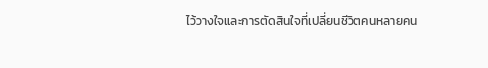ไว้วางใจและการตัดสินใจที่เปลี่ยนชีวิตคนหลายคน